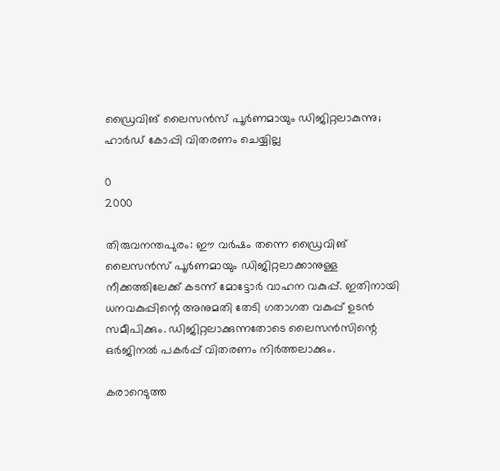ഡ്രൈവിങ് ലൈസൻസ് പൂർണമായും ഡിജിറ്റലാകുന്നു; ഹാര്‍ഡ് കോപ്പി വിതരണം ചെയ്യില്ല

0
2000

തിരുവനന്തപുരം: ഈ വര്‍ഷം തന്നെ ഡ്രൈവിങ് ലൈസന്‍സ് പൂര്‍ണമായും ഡിജിറ്റലാക്കാനുള്ള നീക്കത്തിലേക്ക് കടന്ന് മോട്ടോര്‍ വാഹന വകുപ്പ്. ഇതിനായി ധനവകുപ്പിന്റെ അനുമതി തേടി ഗതാഗത വകുപ്പ് ഉടന്‍ സമീപിക്കും. ഡിജിറ്റലാക്കുന്നതോടെ ലൈസന്‍സിന്റെ ഒര്‍ജിനല്‍ പകര്‍പ്പ് വിതരണം നിർത്തലാക്കും.

കരാറെടുത്ത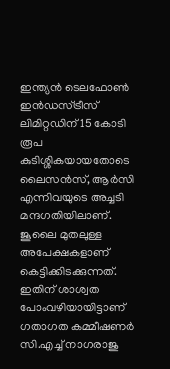ഇന്ത്യന്‍ ടെലഫോണ്‍ ഇന്‍ഡസ്ട്രീസ് ലിമിറ്റഡിന് 15 കോടി രൂപ കുടിശ്ശികയായതോടെ ലൈസന്‍സ്, ആര്‍സി എന്നിവയുടെ അച്ചടി മന്ദഗതിയിലാണ്. ജൂലൈ മുതലുള്ള അപേക്ഷകളാണ് കെട്ടിക്കിടക്കുന്നത്. ഇതിന് ശാശ്വത പോംവഴിയായിട്ടാണ് ഗതാഗത കമ്മീഷണര്‍ സി.എച്ച് നാഗരാജു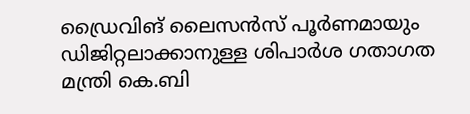ഡ്രൈവിങ് ലൈസന്‍സ് പൂര്‍ണമായും ഡിജിറ്റലാക്കാനുള്ള ശിപാര്‍ശ ഗതാഗത മന്ത്രി കെ.ബി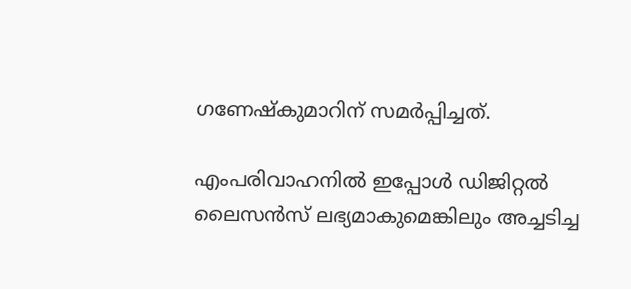ഗണേഷ്കുമാറിന് സമര്‍പ്പിച്ചത്.

എംപരിവാഹനില്‍ ഇപ്പോള്‍ ഡിജിറ്റല്‍ ലൈസന്‍സ് ലഭ്യമാകുമെങ്കിലും അച്ചടിച്ച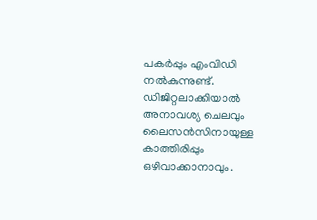പകര്‍പ്പും എംവിഡി നല്‍കുന്നുണ്ട്. ഡിജിറ്റലാക്കിയാല്‍ അനാവശ്യ ചെലവും ലൈസന്‍സിനായുള്ള കാത്തിരിപ്പും ഒഴിവാക്കാനാവും.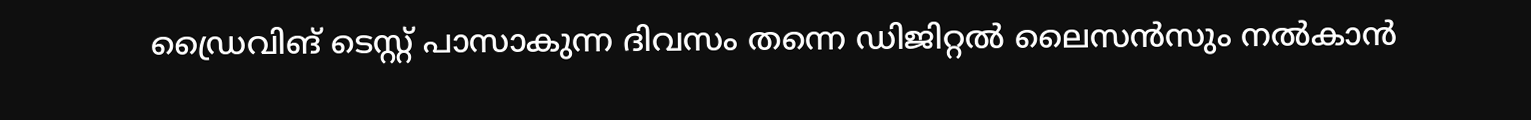ഡ്രൈവിങ് ടെസ്റ്റ് പാസാകുന്ന ദിവസം തന്നെ ഡിജിറ്റല്‍ ലൈസന്‍സും നല്‍കാന്‍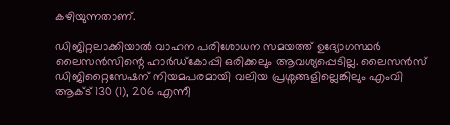കഴിയുന്നതാണ്.

ഡിജിറ്റലാക്കിയാല്‍ വാഹന പരിശോധന സമയത്ത് ഉദ്യോഗസ്ഥര്‍ ലൈസന്‍സിന്റെ ഹാര്‍ഡ്കോപ്പി ഒരിക്കലും ആവശ്യപ്പെടില്ല. ലൈസന്‍സ് ഡിജിറ്റൈസേഷന് നിയമപരമായി വലിയ പ്രശ്നങ്ങളില്ലെങ്കിലും എംവി ആക്ട് 130 (1), 206 എന്നീ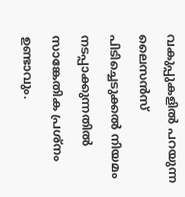വകുപ്പുകളില്‍ പറയുന്ന ലൈസന്‍സ് പിടിച്ചെടുക്കല്‍ നിയമം നടപ്പാക്കുന്നതില്‍ സാങ്കേതിക പ്രശ്നം ഉണ്ടാവും.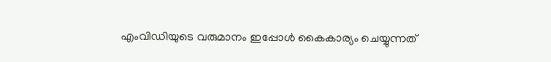എംവിഡിയുടെ വരുമാനം ഇപ്പോള്‍ കൈകാര്യം ചെയ്യുന്നത്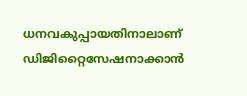ധനവകുപ്പായതിനാലാണ് ഡിജിറ്റൈസേഷനാക്കാന്‍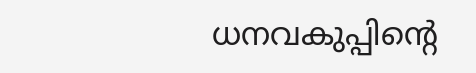ധനവകുപ്പിന്റെ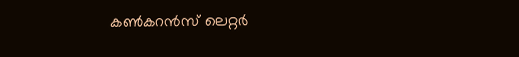കണ്‍കറന്‍സ് ലെറ്റര്‍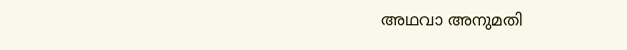അഥവാ അനുമതി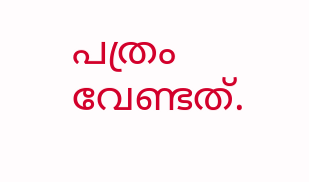പത്രം വേണ്ടത്.